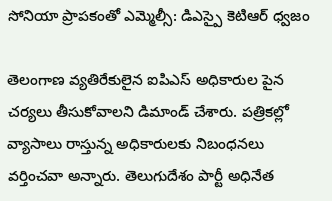సోనియా ప్రాపకంతో ఎమ్మెల్సీ: డిఎస్పై కెటిఆర్ ధ్వజం

తెలంగాణ వ్యతిరేకులైన ఐపిఎస్ అధికారుల పైన చర్యలు తీసుకోవాలని డిమాండ్ చేశారు. పత్రికల్లో వ్యాసాలు రాస్తున్న అధికారులకు నిబంధనలు వర్తించవా అన్నారు. తెలుగుదేశం పార్టీ అధినేత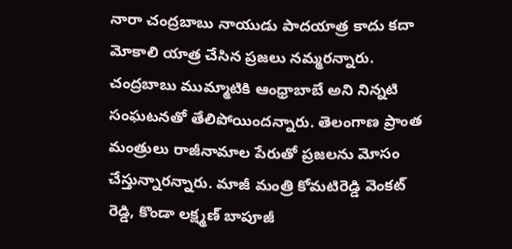నారా చంద్రబాబు నాయుడు పాదయాత్ర కాదు కదా మోకాలి యాత్ర చేసిన ప్రజలు నమ్మరన్నారు. చంద్రబాబు ముమ్మాటికి ఆంధ్రాబాబే అని నిన్నటి సంఘటనతో తేలిపోయిందన్నారు. తెలంగాణ ప్రాంత మంత్రులు రాజీనామాల పేరుతో ప్రజలను మోసం చేస్తున్నారన్నారు. మాజీ మంత్రి కోమటిరెడ్డి వెంకట్ రెడ్డి, కొండా లక్ష్మణ్ బాపూజీ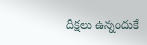దీక్షలు ఉన్నందుకే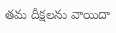తమ దీక్షలను వాయిదా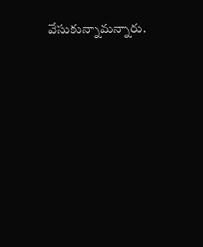వేసుకున్నామన్నారు.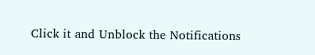Click it and Unblock the Notifications